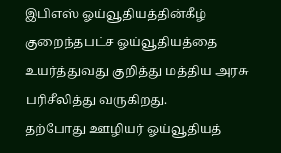இபிஎஸ் ஓய்வூதியத்தின்கீழ் குறைந்தபட்ச ஓய்வூதியத்தை உயர்த்துவது குறித்து மத்திய அரசு பரிசீலித்து வருகிறது.
தற்போது ஊழியர் ஓய்வூதியத்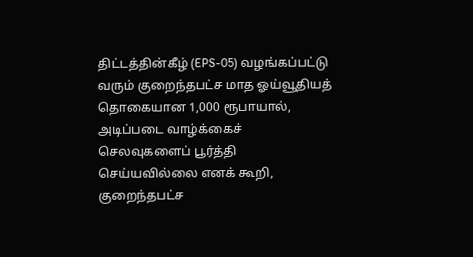திட்டத்தின்கீழ் (EPS-05) வழங்கப்பட்டு வரும் குறைந்தபட்ச மாத ஓய்வூதியத் தொகையான 1,000 ரூபாயால், அடிப்படை வாழ்க்கைச் செலவுகளைப் பூர்த்தி செய்யவில்லை எனக் கூறி, குறைந்தபட்ச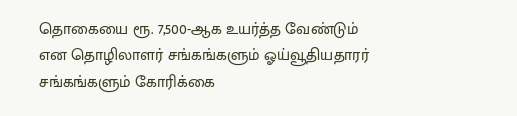தொகையை ரூ. 7,500-ஆக உயர்த்த வேண்டும் என தொழிலாளர் சங்கங்களும் ஓய்வூதியதாரர் சங்கங்களும் கோரிக்கை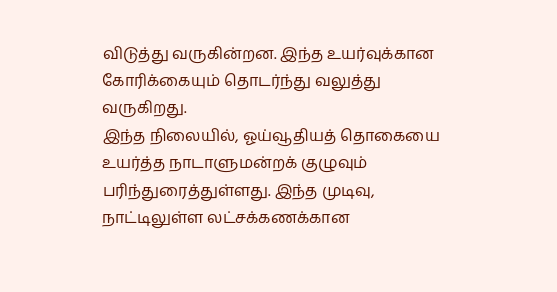விடுத்து வருகின்றன. இந்த உயர்வுக்கான கோரிக்கையும் தொடர்ந்து வலுத்து வருகிறது.
இந்த நிலையில், ஓய்வூதியத் தொகையை உயர்த்த நாடாளுமன்றக் குழுவும் பரிந்துரைத்துள்ளது. இந்த முடிவு, நாட்டிலுள்ள லட்சக்கணக்கான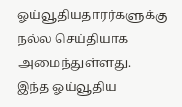ஓய்வூதியதாரர்களுக்கு நல்ல செய்தியாக அமைந்துள்ளது.
இந்த ஓய்வூதிய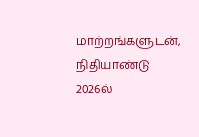மாற்றங்களுடன், நிதியாண்டு 2026ல்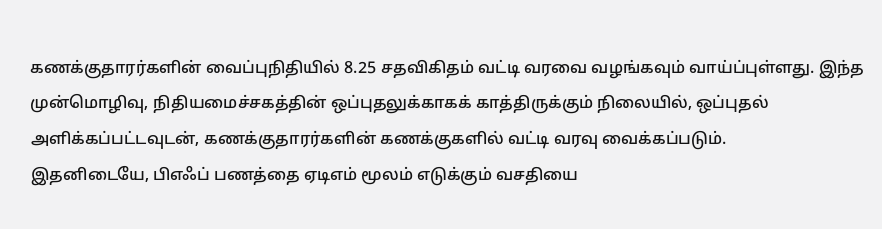கணக்குதாரர்களின் வைப்புநிதியில் 8.25 சதவிகிதம் வட்டி வரவை வழங்கவும் வாய்ப்புள்ளது. இந்த முன்மொழிவு, நிதியமைச்சகத்தின் ஒப்புதலுக்காகக் காத்திருக்கும் நிலையில், ஒப்புதல் அளிக்கப்பட்டவுடன், கணக்குதாரர்களின் கணக்குகளில் வட்டி வரவு வைக்கப்படும்.
இதனிடையே, பிஎஃப் பணத்தை ஏடிஎம் மூலம் எடுக்கும் வசதியை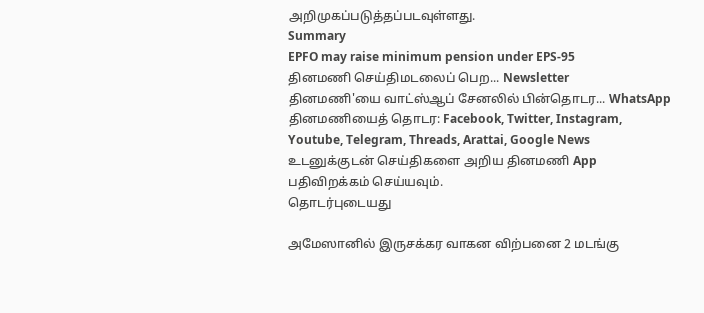அறிமுகப்படுத்தப்படவுள்ளது.
Summary
EPFO may raise minimum pension under EPS-95
தினமணி செய்திமடலைப் பெற... Newsletter
தினமணி'யை வாட்ஸ்ஆப் சேனலில் பின்தொடர... WhatsApp
தினமணியைத் தொடர: Facebook, Twitter, Instagram, Youtube, Telegram, Threads, Arattai, Google News
உடனுக்குடன் செய்திகளை அறிய தினமணி App பதிவிறக்கம் செய்யவும்.
தொடர்புடையது

அமேஸானில் இருசக்கர வாகன விற்பனை 2 மடங்கு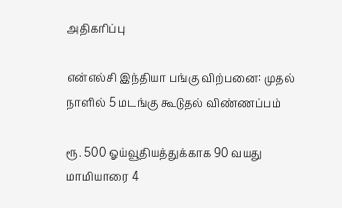அதிகரிப்பு

என்எல்சி இந்தியா பங்கு விற்பனை: முதல் நாளில் 5 மடங்கு கூடுதல் விண்ணப்பம்

ரூ. 500 ஓய்வூதியத்துக்காக 90 வயது மாமியாரை 4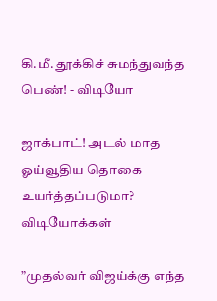கி.மீ. தூக்கிச் சுமந்துவந்த பெண்! - விடியோ

ஜாக்பாட்! அடல் மாத ஓய்வூதிய தொகை உயர்த்தப்படுமா?
விடியோக்கள்

”முதல்வர் விஜய்க்கு எந்த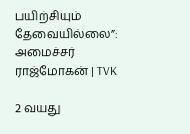பயிற்சியும் தேவையில்லை”: அமைச்சர் ராஜ்மோகன் | TVK

2 வயது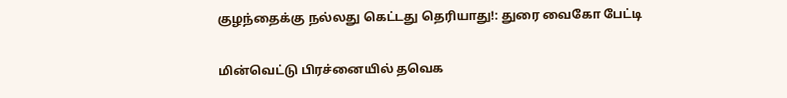குழந்தைக்கு நல்லது கெட்டது தெரியாது!: துரை வைகோ பேட்டி

மின்வெட்டு பிரச்னையில் தவெக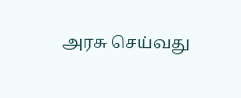அரசு செய்வது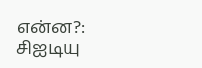என்ன?: சிஐடியு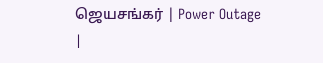ஜெயசங்கர் | Power Outage |